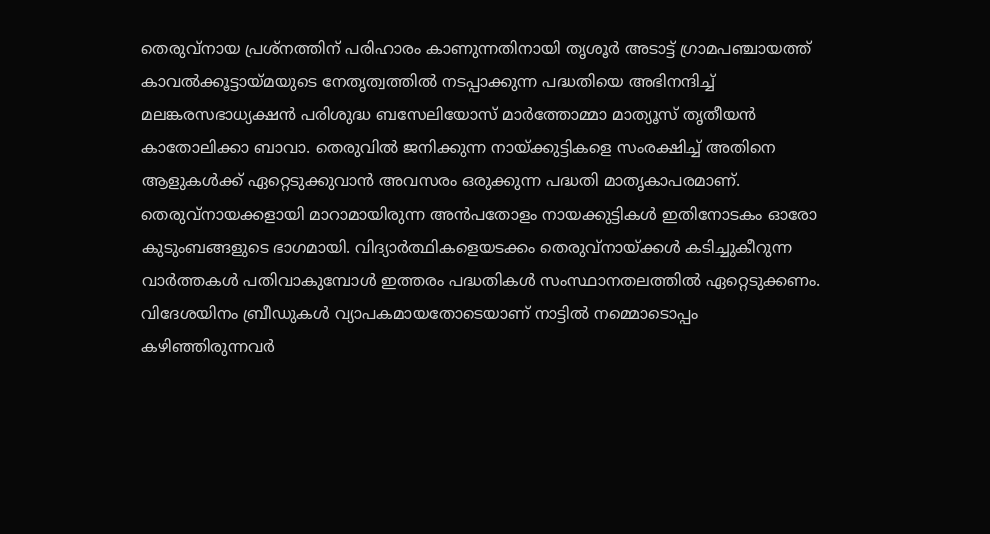തെരുവ്നായ പ്രശ്നത്തിന് പരിഹാരം കാണുന്നതിനായി തൃശൂർ അടാട്ട് ഗ്രാമപഞ്ചായത്ത് കാവൽക്കൂട്ടായ്മയുടെ നേതൃത്വത്തിൽ നടപ്പാക്കുന്ന പദ്ധതിയെ അഭിനന്ദിച്ച് മലങ്കരസഭാധ്യക്ഷൻ പരിശുദ്ധ ബസേലിയോസ് മാർത്തോമ്മാ മാത്യൂസ് തൃതീയൻ കാതോലിക്കാ ബാവാ. തെരുവിൽ ജനിക്കുന്ന നായ്ക്കുട്ടികളെ സംരക്ഷിച്ച് അതിനെ ആളുകൾക്ക് ഏറ്റെടുക്കുവാൻ അവസരം ഒരുക്കുന്ന പദ്ധതി മാതൃകാപരമാണ്. തെരുവ്നായക്കളായി മാറാമായിരുന്ന അൻപതോളം നായക്കുട്ടികൾ ഇതിനോടകം ഓരോ കുടുംബങ്ങളുടെ ഭാഗമായി. വിദ്യാർത്ഥികളെയടക്കം തെരുവ്നായ്ക്കൾ കടിച്ചുകീറുന്ന വാർത്തകൾ പതിവാകുമ്പോൾ ഇത്തരം പദ്ധതികൾ സംസ്ഥാനതലത്തിൽ ഏറ്റെടുക്കണം. വിദേശയിനം ബ്രീഡുകൾ വ്യാപകമായതോടെയാണ് നാട്ടിൽ നമ്മൊടൊപ്പം കഴിഞ്ഞിരുന്നവർ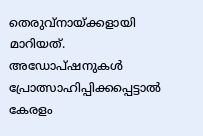തെരുവ്നായ്ക്കളായി മാറിയത്. അഡോപ്ഷനുകൾ പ്രോത്സാഹിപ്പിക്കപ്പെട്ടാൽ കേരളം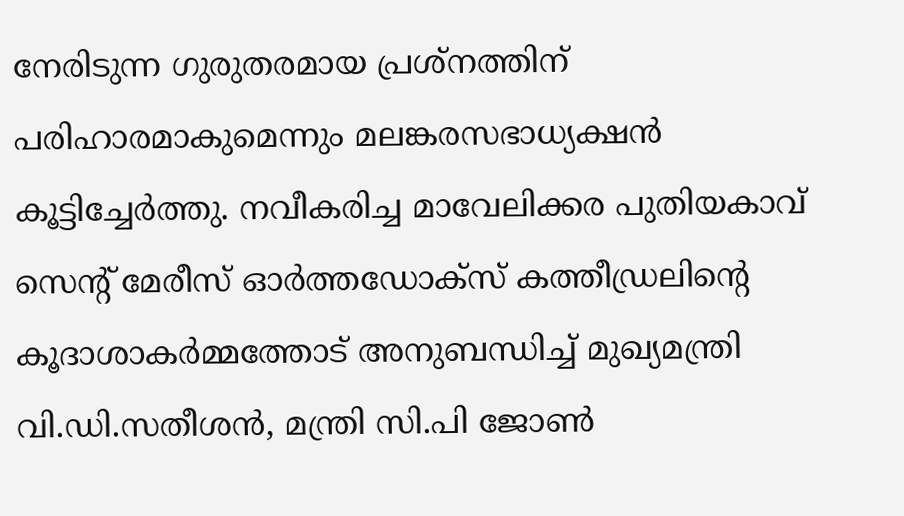നേരിടുന്ന ഗുരുതരമായ പ്രശ്നത്തിന് പരിഹാരമാകുമെന്നും മലങ്കരസഭാധ്യക്ഷൻ കൂട്ടിച്ചേർത്തു. നവീകരിച്ച മാവേലിക്കര പുതിയകാവ് സെന്റ് മേരീസ് ഓർത്തഡോക്സ് കത്തീഡ്രലിന്റെ കൂദാശാകർമ്മത്തോട് അനുബന്ധിച്ച് മുഖ്യമന്ത്രി വി.ഡി.സതീശൻ, മന്ത്രി സി.പി ജോൺ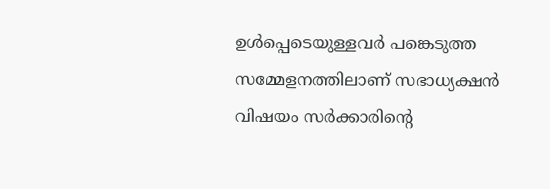ഉൾപ്പെടെയുള്ളവർ പങ്കെടുത്ത സമ്മേളനത്തിലാണ് സഭാധ്യക്ഷൻ വിഷയം സർക്കാരിന്റെ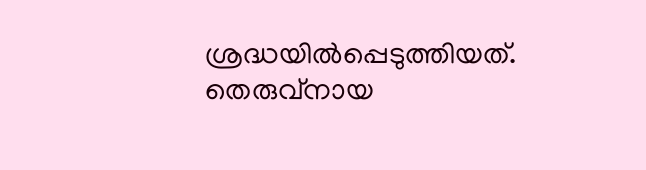ശ്രദ്ധയിൽപ്പെടുത്തിയത്.
തെരുവ്നായ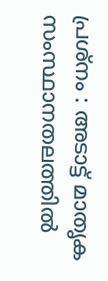പ്രശ്നം : അടാട്ട് മാതൃക സംസ്ഥാനതലത്തിൽ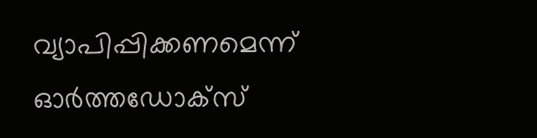വ്യാപിപ്പിക്കണമെന്ന് ഓർത്തഡോക്സ്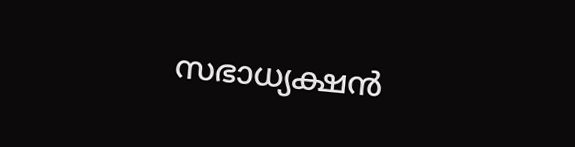സഭാധ്യക്ഷൻ